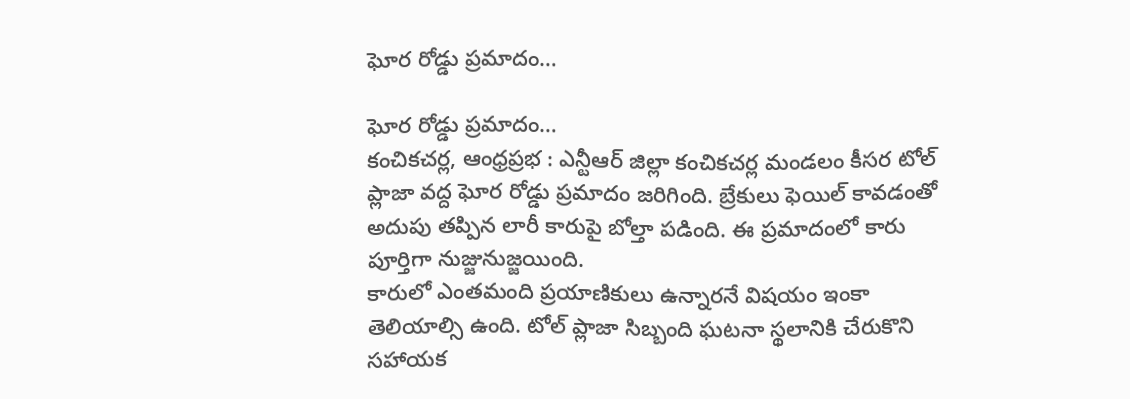ఘోర రోడ్డు ప్రమాదం…

ఘోర రోడ్డు ప్రమాదం…
కంచికచర్ల, ఆంధ్రప్రభ : ఎన్టీఆర్ జిల్లా కంచికచర్ల మండలం కీసర టోల్ ప్లాజా వద్ద ఘోర రోడ్డు ప్రమాదం జరిగింది. బ్రేకులు ఫెయిల్ కావడంతో అదుపు తప్పిన లారీ కారుపై బోల్తా పడింది. ఈ ప్రమాదంలో కారు పూర్తిగా నుజ్జునుజ్జయింది.
కారులో ఎంతమంది ప్రయాణికులు ఉన్నారనే విషయం ఇంకా తెలియాల్సి ఉంది. టోల్ ప్లాజా సిబ్బంది ఘటనా స్థలానికి చేరుకొని సహాయక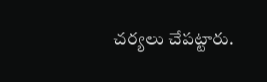చర్యలు చేపట్టారు.